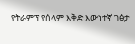የትራምፕ የሰላም እቅድ እውነተኛ ገፅታ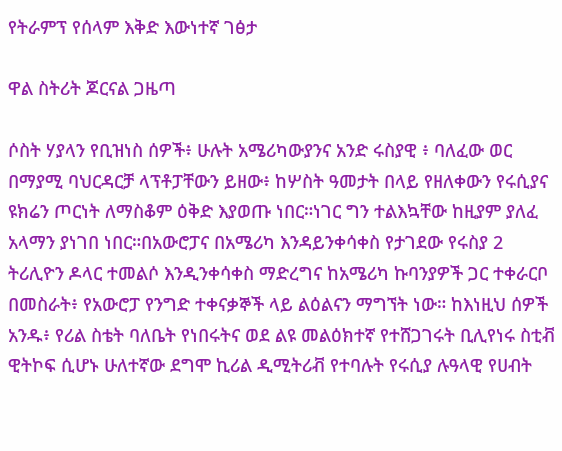የትራምፕ የሰላም እቅድ እውነተኛ ገፅታ

ዋል ስትሪት ጆርናል ጋዜጣ

ሶስት ሃያላን የቢዝነስ ሰዎች፥ ሁሉት አሜሪካውያንና አንድ ሩስያዊ ፥ ባለፈው ወር በማያሚ ባህርዳርቻ ላፕቶፓቸውን ይዘው፥ ከሦስት ዓመታት በላይ የዘለቀውን የሩሲያና ዩክሬን ጦርነት ለማስቆም ዕቅድ እያወጡ ነበር።ነገር ግን ተልእኳቸው ከዚያም ያለፈ አላማን ያነገበ ነበር።በአውሮፓና በአሜሪካ እንዳይንቀሳቀስ የታገደው የሩስያ 2 ትሪሊዮን ዶላር ተመልሶ እንዲንቀሳቀስ ማድረግና ከአሜሪካ ኩባንያዎች ጋር ተቀራርቦ በመስራት፥ የአውሮፓ የንግድ ተቀናቃኞች ላይ ልዕልናን ማግኘት ነው። ከእነዚህ ሰዎች አንዱ፥ የሪል ስቴት ባለቤት የነበሩትና ወደ ልዩ መልዕክተኛ የተሸጋገሩት ቢሊየነሩ ስቲቭ ዊትኮፍ ሲሆኑ ሁለተኛው ደግሞ ኪሪል ዲሚትሪቭ የተባሉት የሩሲያ ሉዓላዊ የሀብት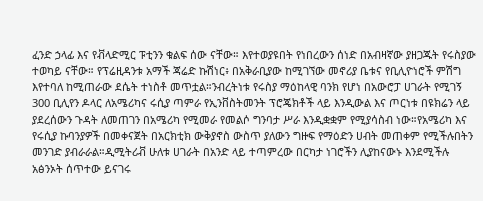ፈንድ ኃላፊ እና የቭላድሚር ፑቲንን ቁልፍ ሰው ናቸው። እየተወያዩበት የነበረውን ሰነድ በአብዛኛው ያዘጋጁት የሩስያው ተወካይ ናቸው። የፕሬዚዳንቱ አማች ጃሬድ ኩሽነር፥ በአቅራቢያው ከሚገኘው መኖሪያ ቤቱና የቢሊዮነሮች ምሽግ እየተባለ ከሚጠራው ደሴት ተነስቶ መጥቷል።ንብረትነቱ የሩስያ ማዕከላዊ ባንክ የሆነ በአውሮፓ ሀገራት የሚገኝ 300 ቢሊየን ዶላር ለአሜሪካና ሩሲያ ጣምራ የኢንቨስትመንት ፕሮጄክቶች ላይ እንዲውል እና ጦርነቱ በዩክሬን ላይ ያደረሰውን ጉዳት ለመጠገን በአሜሪካ የሚመራ የመልሶ ግንባታ ሥራ እንዲቋቋም የሚያሳስብ ነው።የአሜሪካ እና የሩሲያ ኩባንያዎች በመቀናጀት በአርክቲክ ውቅያኖስ ውስጥ ያለውን ግዙፍ የማዕድን ሀብት መጠቀም የሚችሉበትን መንገድ ያብራራል።ዲሚትሪቭ ሁለቱ ሀገራት በአንድ ላይ ተጣምረው በርካታ ነገሮችን ሊያከናውኑ እንደሚችሉ አፅንኦት ሰጥተው ይናገሩ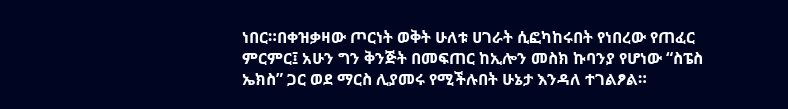ነበር።በቀዝቃዛው ጦርነት ወቅት ሁለቱ ሀገራት ሲፎካከሩበት የነበረው የጠፈር ምርምር፤ አሁን ግን ቅንጅት በመፍጠር ከኢሎን መስክ ኩባንያ የሆነው “ስፔስ ኤክስ” ጋር ወደ ማርስ ሊያመሩ የሚችሉበት ሁኔታ እንዳለ ተገልፆል።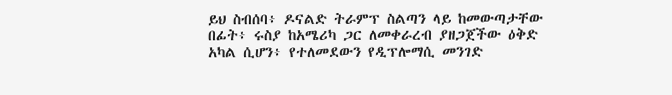ይህ ስብሰባ፥ ዶናልድ ትራምፕ ስልጣን ላይ ከመውጣታቸው በፊት፥ ሩስያ ከአሜሪካ ጋር ለመቀራረብ ያዘጋጀችው ዕቅድ አካል ሲሆን፥ የተለመደውን የዲፕሎማሲ መንገድ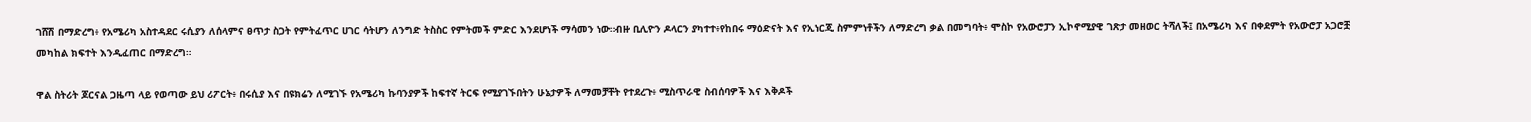ገሸሽ በማድረግ፥ የአሜሪካ አስተዳደር ሩሲያን ለሰላምና ፀጥታ ስጋት የምትፈጥር ሀገር ሳትሆን ለንግድ ትስስር የምትመች ምድር እንደሆነች ማሳመን ነው።ብዙ ቢሊዮን ዶላርን ያካተተ፥የከበሩ ማዕድናት እና የኢነርጂ ስምምነቶችን ለማድረግ ቃል በመግባት፥ ሞስኮ የአውሮፓን ኢኮኖሚያዊ ገጽታ መዘወር ትሻለች፤ በአሜሪካ እና በቀደምት የአውሮፓ አጋሮቿ መካከል ክፍተት እንዲፈጠር በማድረግ።

ዋል ስትሪት ጆርናል ጋዜጣ ላይ የወጣው ይህ ሪፖርት፥ በሩሲያ እና በዩክሬን ለሚገኙ የአሜሪካ ኩባንያዎች ከፍተኛ ትርፍ የሚያገኙበትን ሁኔታዎች ለማመቻቸት የተደረጉ፥ ሚስጥራዊ ስብሰባዎች እና እቅዶች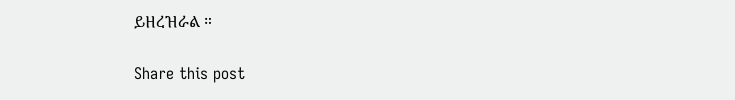ይዘረዝራል ።

Share this post